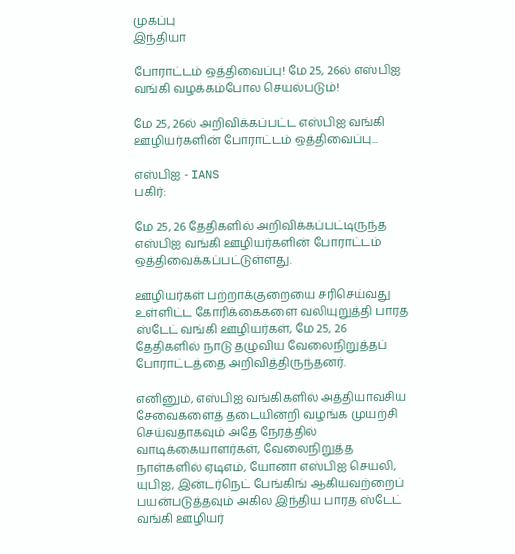முகப்பு
இந்தியா

போராட்டம் ஒத்திவைப்பு! மே 25, 26ல் எஸ்பிஐ வங்கி வழக்கம்போல செயல்படும்!

மே 25, 26ல் அறிவிக்கப்பட்ட எஸ்பிஐ வங்கி ஊழியர்களின் போராட்டம் ஒத்திவைப்பு...

எஸ்பிஐ - IANS
பகிர்:

மே 25, 26 தேதிகளில் அறிவிக்கப்பட்டிருந்த எஸ்பிஐ வங்கி ஊழியர்களின் போராட்டம் ஒத்திவைக்கப்பட்டுள்ளது.

ஊழியர்கள் பற்றாக்குறையை சரிசெய்வது உள்ளிட்ட கோரிக்கைகளை வலியுறுத்தி பாரத ஸ்டேட் வங்கி ஊழியர்கள், மே 25, 26 தேதிகளில் நாடு தழுவிய வேலைநிறுத்தப் போராட்டத்தை அறிவித்திருந்தனர்.

எனினும், எஸ்பிஐ வங்கிகளில் அத்தியாவசிய சேவைகளைத் தடையின்றி வழங்க முயற்சி செய்வதாகவும் அதே நேரத்தில் வாடிக்கையாளர்கள், வேலைநிறுத்த நாள்களில் ஏடிஎம், யோனா எஸ்பிஐ செயலி, யுபிஐ, இன்டர்நெட் பேங்கிங் ஆகியவற்றைப் பயன்படுத்தவும் அகில இந்திய பாரத ஸ்டேட் வங்கி ஊழியர்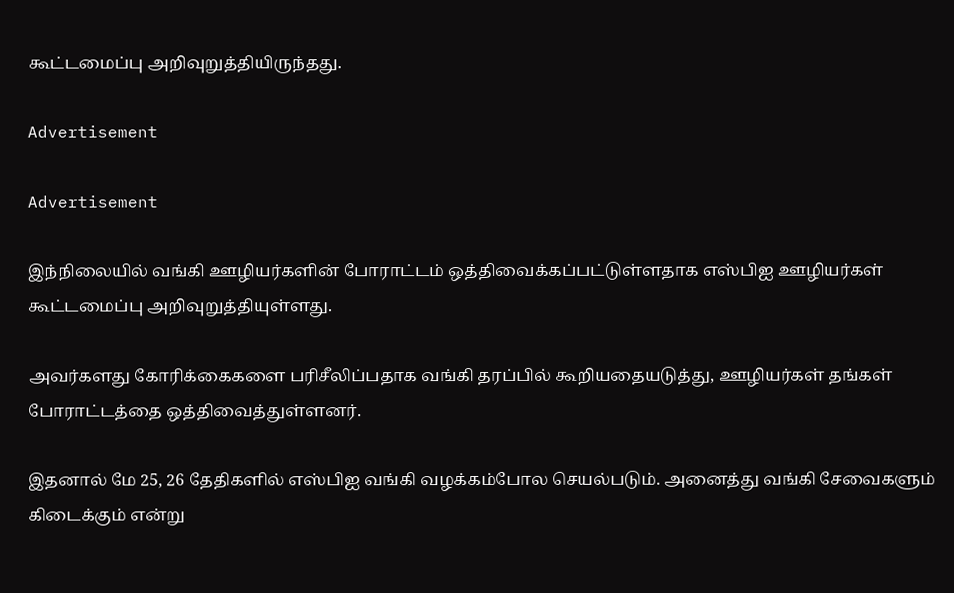கூட்டமைப்பு அறிவுறுத்தியிருந்தது.

Advertisement

Advertisement

இந்நிலையில் வங்கி ஊழியர்களின் போராட்டம் ஒத்திவைக்கப்பட்டுள்ளதாக எஸ்பிஐ ஊழியர்கள் கூட்டமைப்பு அறிவுறுத்தியுள்ளது.

அவர்களது கோரிக்கைகளை பரிசீலிப்பதாக வங்கி தரப்பில் கூறியதையடுத்து, ஊழியர்கள் தங்கள் போராட்டத்தை ஒத்திவைத்துள்ளனர்.

இதனால் மே 25, 26 தேதிகளில் எஸ்பிஐ வங்கி வழக்கம்போல செயல்படும். அனைத்து வங்கி சேவைகளும் கிடைக்கும் என்று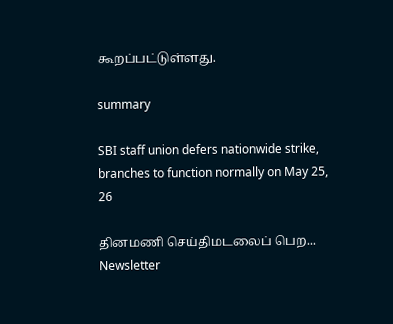கூறப்பட்டுள்ளது.

summary

SBI staff union defers nationwide strike, branches to function normally on May 25, 26

தினமணி செய்திமடலைப் பெற... Newsletter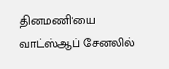தினமணி'யை வாட்ஸ்ஆப் சேனலில்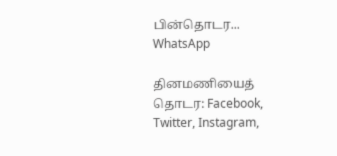பின்தொடர... WhatsApp

தினமணியைத் தொடர: Facebook, Twitter, Instagram,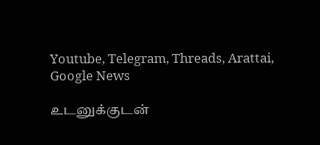Youtube, Telegram, Threads, Arattai, Google News

உடனுக்குடன்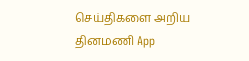செய்திகளை அறிய தினமணி App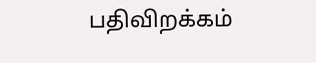பதிவிறக்கம்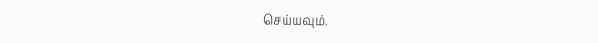செய்யவும்.